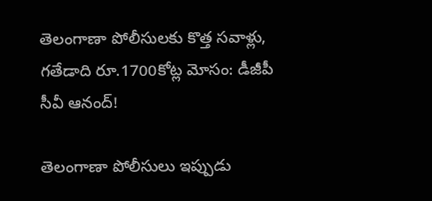తెలంగాణా పోలీసులకు కొత్త సవాళ్లు, గతేడాది రూ.1700కోట్ల మోసం: డీజీపీ సీవీ ఆనంద్!

తెలంగాణా పోలీసులు ఇప్పుడు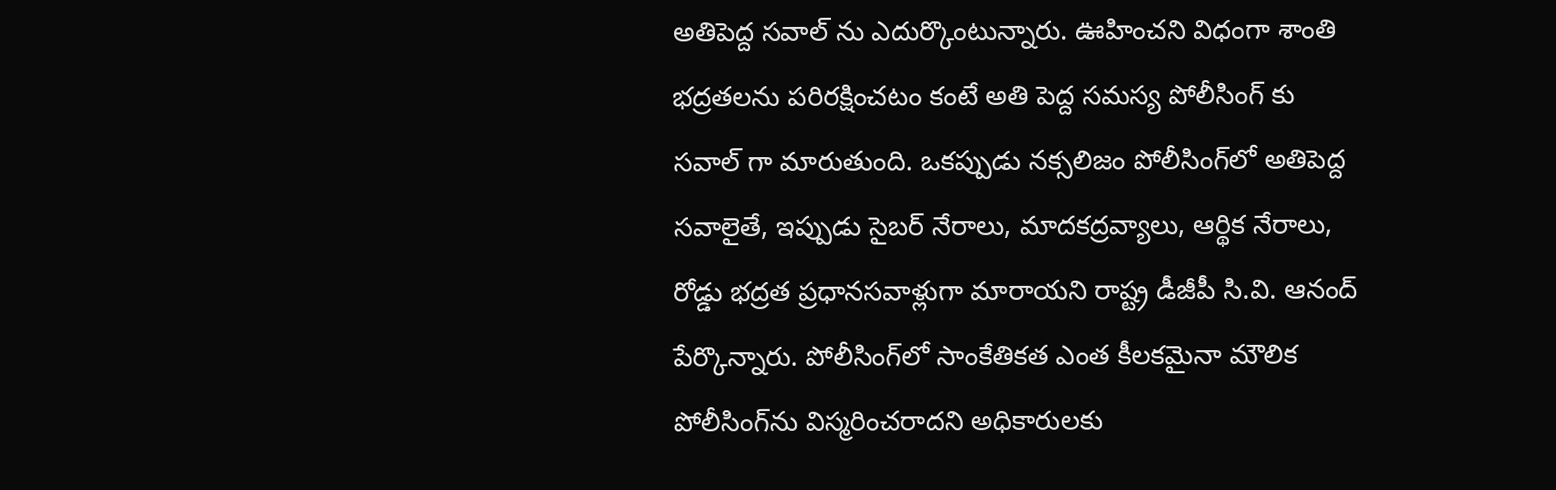అతిపెద్ద సవాల్ ను ఎదుర్కొంటున్నారు. ఊహించని విధంగా శాంతి భద్రతలను పరిరక్షించటం కంటే అతి పెద్ద సమస్య పోలీసింగ్ కు సవాల్ గా మారుతుంది. ఒకప్పుడు నక్సలిజం పోలీసింగ్‌లో అతిపెద్ద సవాలైతే, ఇప్పుడు సైబర్ నేరాలు, మాదకద్రవ్యాలు, ఆర్థిక నేరాలు, రోడ్డు భద్రత ప్రధానసవాళ్లుగా మారాయని రాష్ట్ర డీజీపీ సి.వి. ఆనంద్ పేర్కొన్నారు. పోలీసింగ్‌లో సాంకేతికత ఎంత కీలకమైనా మౌలిక పోలీసింగ్‌ను విస్మరించరాదని అధికారులకు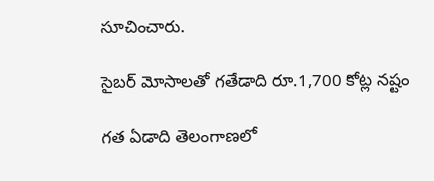సూచించారు.

సైబర్ మోసాలతో గతేడాది రూ.1,700 కోట్ల నష్టం

గత ఏడాది తెలంగాణలో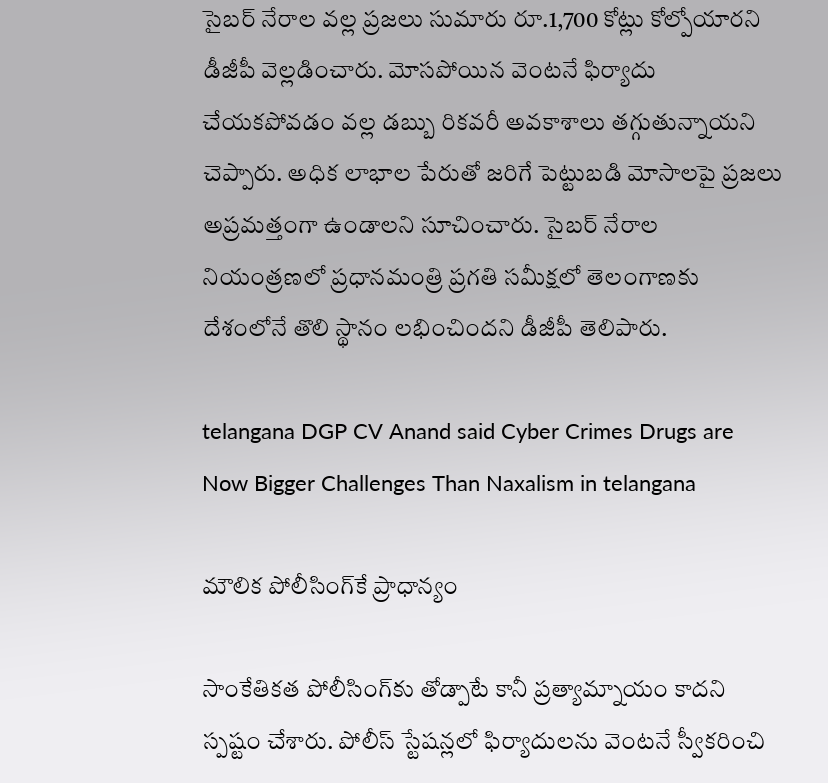సైబర్ నేరాల వల్ల ప్రజలు సుమారు రూ.1,700 కోట్లు కోల్పోయారని డీజీపీ వెల్లడించారు. మోసపోయిన వెంటనే ఫిర్యాదు చేయకపోవడం వల్ల డబ్బు రికవరీ అవకాశాలు తగ్గుతున్నాయని చెప్పారు. అధిక లాభాల పేరుతో జరిగే పెట్టుబడి మోసాలపై ప్రజలు అప్రమత్తంగా ఉండాలని సూచించారు. సైబర్ నేరాల నియంత్రణలో ప్రధానమంత్రి ప్రగతి సమీక్షలో తెలంగాణకు దేశంలోనే తొలి స్థానం లభించిందని డీజీపీ తెలిపారు.

telangana DGP CV Anand said Cyber Crimes Drugs are Now Bigger Challenges Than Naxalism in telangana

మౌలిక పోలీసింగ్‌కే ప్రాధాన్యం

సాంకేతికత పోలీసింగ్‌కు తోడ్పాటే కానీ ప్రత్యామ్నాయం కాదని స్పష్టం చేశారు. పోలీస్ స్టేషన్లలో ఫిర్యాదులను వెంటనే స్వీకరించి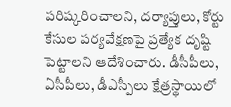పరిష్కరించాలని, దర్యాప్తులు, కోర్టు కేసుల పర్యవేక్షణపై ప్రత్యేక దృష్టి పెట్టాలని ఆదేశించారు. డీసీపీలు, ఏసీపీలు, డీఎస్పీలు క్షేత్రస్థాయిలో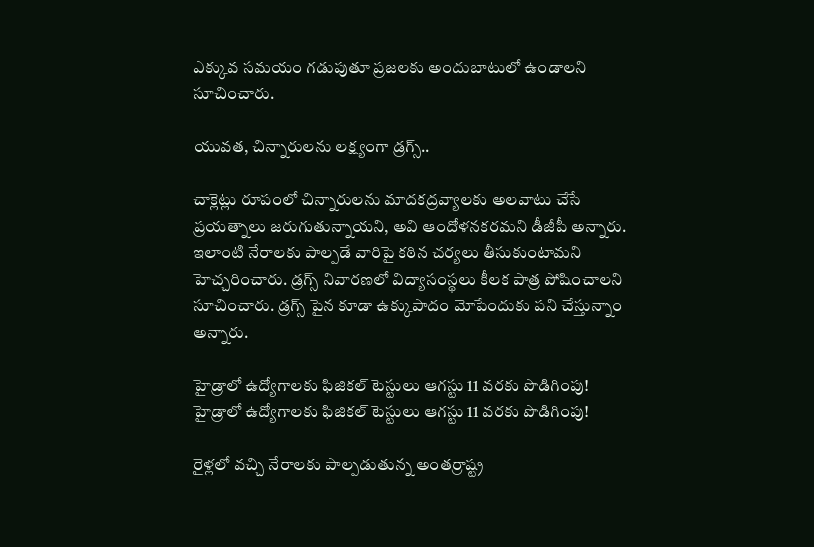ఎక్కువ సమయం గడుపుతూ ప్రజలకు అందుబాటులో ఉండాలని సూచించారు.

యువత, చిన్నారులను లక్ష్యంగా డ్రగ్స్..

చాక్లెట్లు రూపంలో చిన్నారులను మాదకద్రవ్యాలకు అలవాటు చేసే ప్రయత్నాలు జరుగుతున్నాయని, అవి ఆందోళనకరమని డీజీపీ అన్నారు. ఇలాంటి నేరాలకు పాల్పడే వారిపై కఠిన చర్యలు తీసుకుంటామని హెచ్చరించారు. డ్రగ్స్ నివారణలో విద్యాసంస్థలు కీలక పాత్ర పోషించాలని సూచించారు. డ్రగ్స్ పైన కూడా ఉక్కుపాదం మోపేందుకు పని చేస్తున్నాం అన్నారు.

హైడ్రాలో ఉద్యోగాలకు ఫిజికల్ టెస్టులు ఆగస్టు 11 వరకు పొడిగింపు!
హైడ్రాలో ఉద్యోగాలకు ఫిజికల్ టెస్టులు ఆగస్టు 11 వరకు పొడిగింపు!

రైళ్లలో వచ్చి నేరాలకు పాల్పడుతున్న అంతర్రాష్ట్ర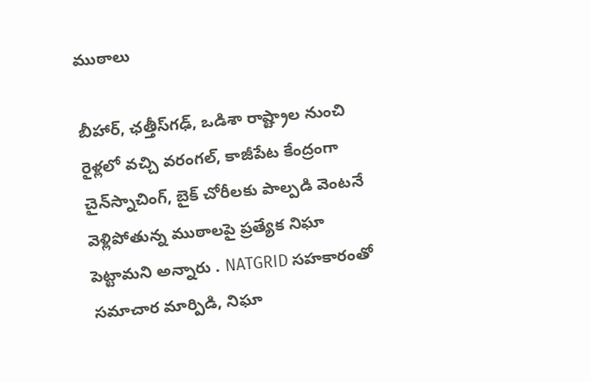ముఠాలు

బీహార్, ఛత్తీస్‌గఢ్, ఒడిశా రాష్ట్రాల నుంచి రైళ్లలో వచ్చి వరంగల్, కాజీపేట కేంద్రంగా చైన్‌స్నాచింగ్, బైక్ చోరీలకు పాల్పడి వెంటనే వెళ్లిపోతున్న ముఠాలపై ప్రత్యేక నిఘా పెట్టామని అన్నారు . NATGRID సహకారంతో సమాచార మార్పిడి, నిఘా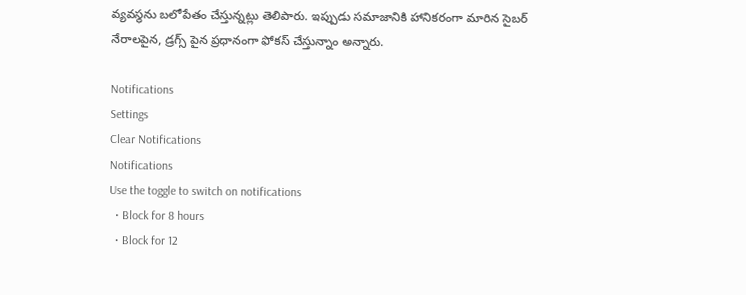వ్యవస్థను బలోపేతం చేస్తున్నట్లు తెలిపారు. ఇప్పుడు సమాజానికి హానికరంగా మారిన సైబర్ నేరాలపైన, డ్రగ్స్ పైన ప్రధానంగా ఫోకస్ చేస్తున్నాం అన్నారు.

Notifications
Settings
Clear Notifications
Notifications
Use the toggle to switch on notifications
  • Block for 8 hours
  • Block for 12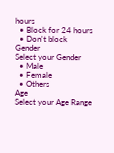hours
  • Block for 24 hours
  • Don't block
Gender
Select your Gender
  • Male
  • Female
  • Others
Age
Select your Age Range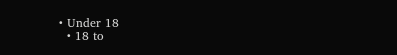• Under 18
  • 18 to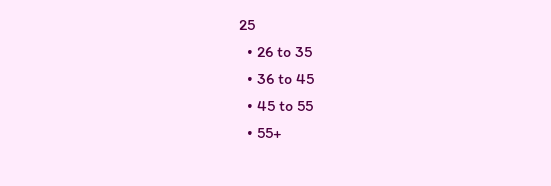25
  • 26 to 35
  • 36 to 45
  • 45 to 55
  • 55+